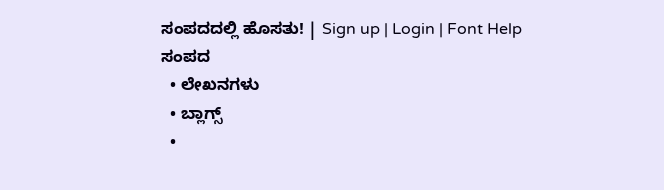ಸಂಪದದಲ್ಲಿ ಹೊಸತು! | Sign up | Login | Font Help
ಸಂಪದ
  • ಲೇಖನಗಳು
  • ಬ್ಲಾಗ್ಸ್
  •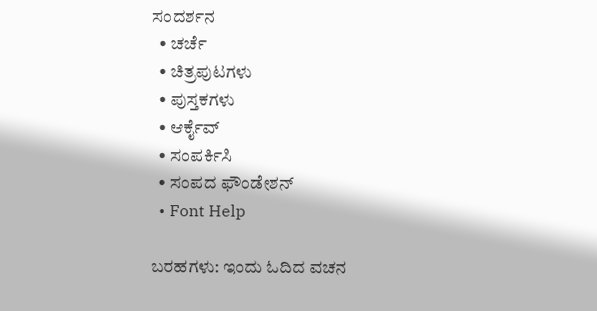ಸಂದರ್ಶನ
  • ಚರ್ಚೆ
  • ಚಿತ್ರಪುಟಗಳು
  • ಪುಸ್ತಕಗಳು
  • ಆರ್ಕೈವ್
  • ಸಂಪರ್ಕಿಸಿ
  • ಸಂಪದ ಫೌಂಡೇಶನ್
  • Font Help

ಬರಹಗಳು: ಇಂದು ಓದಿದ ವಚನ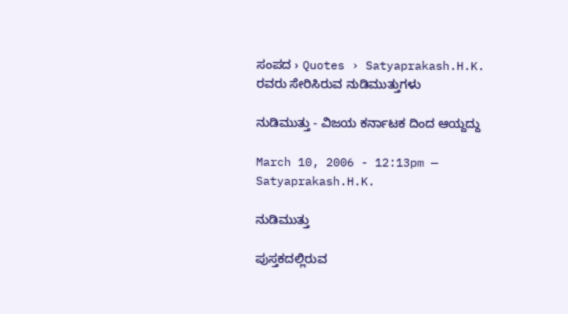ಸಂಪದ › Quotes › Satyaprakash.H.K. ರವರು ಸೇರಿಸಿರುವ ನುಡಿಮುತ್ತುಗಳು

ನುಡಿಮುತ್ತು - ವಿಜಯ ಕರ್ನಾಟಕ ದಿಂದ ಆಯ್ದದ್ದು

March 10, 2006 - 12:13pm — Satyaprakash.H.K.

ನುಡಿಮುತ್ತು

ಪುಸ್ತಕದಲ್ಲಿರುವ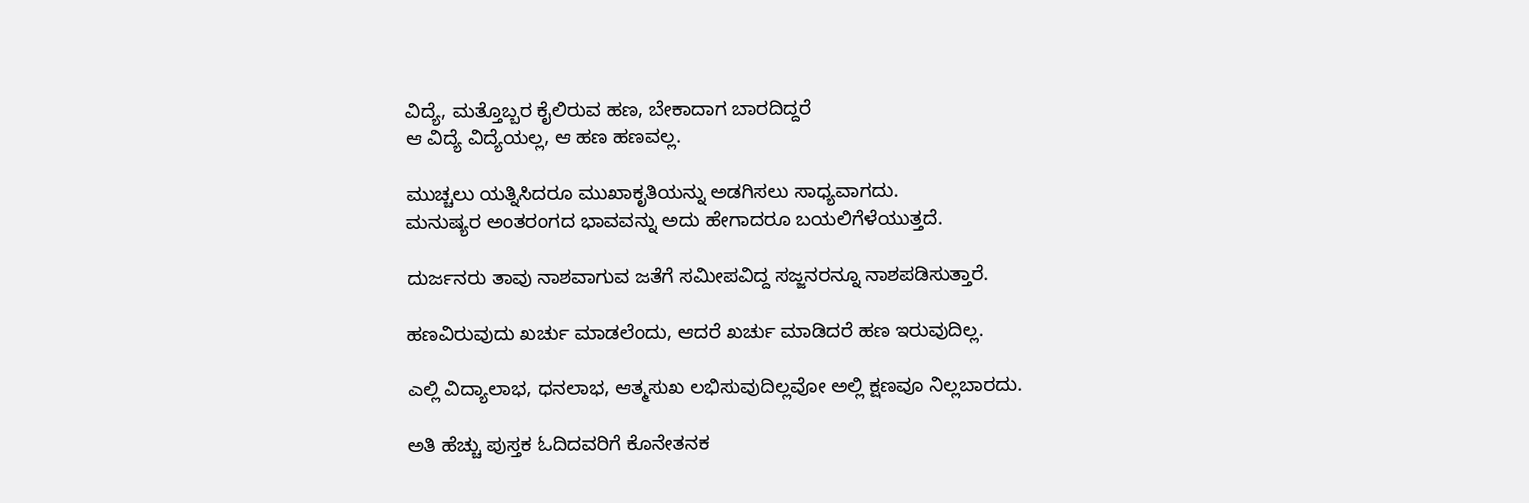ವಿದ್ಯೆ, ಮತ್ತೊಬ್ಬರ ಕೈಲಿರುವ ಹಣ, ಬೇಕಾದಾಗ ಬಾರದಿದ್ದರೆ
ಆ ವಿದ್ಯೆ ವಿದ್ಯೆಯಲ್ಲ, ಆ ಹಣ ಹಣವಲ್ಲ.

ಮುಚ್ಚಲು ಯತ್ನಿಸಿದರೂ ಮುಖಾಕೃತಿಯನ್ನು ಅಡಗಿಸಲು ಸಾಧ್ಯವಾಗದು.
ಮನುಷ್ಯರ ಅಂತರಂಗದ ಭಾವವನ್ನು ಅದು ಹೇಗಾದರೂ ಬಯಲಿಗೆಳೆಯುತ್ತದೆ.

ದುರ್ಜನರು ತಾವು ನಾಶವಾಗುವ ಜತೆಗೆ ಸಮೀಪವಿದ್ದ ಸಜ್ಜನರನ್ನೂ ನಾಶಪಡಿಸುತ್ತಾರೆ.

ಹಣವಿರುವುದು ಖರ್ಚು ಮಾಡಲೆಂದು, ಆದರೆ ಖರ್ಚು ಮಾಡಿದರೆ ಹಣ ಇರುವುದಿಲ್ಲ.

ಎಲ್ಲಿ ವಿದ್ಯಾಲಾಭ, ಧನಲಾಭ, ಆತ್ಮಸುಖ ಲಭಿಸುವುದಿಲ್ಲವೋ ಅಲ್ಲಿ ಕ್ಷಣವೂ ನಿಲ್ಲಬಾರದು.

ಅತಿ ಹೆಚ್ಚು ಪುಸ್ತಕ ಓದಿದವರಿಗೆ ಕೊನೇತನಕ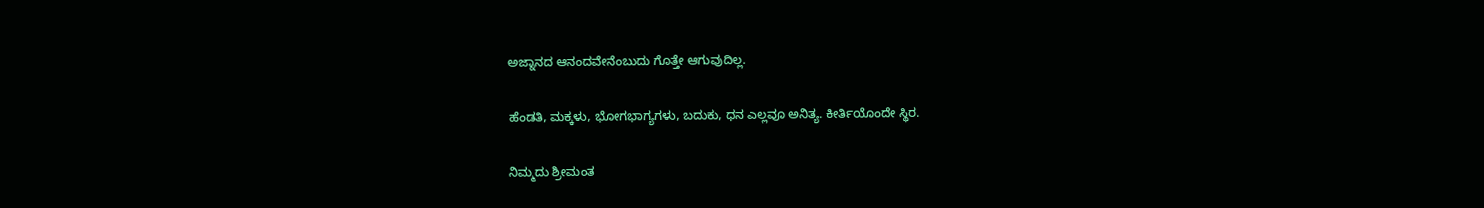ಅಜ್ನಾನದ ಆನಂದವೇನೆಂಬುದು ಗೊತ್ತೇ ಆಗುವುದಿಲ್ಲ.

ಹೆಂಡತಿ, ಮಕ್ಕಳು, ಭೋಗಭಾಗ್ಯಗಳು, ಬದುಕು, ಧನ ಎಲ್ಲವೂ ಅನಿತ್ಯ. ಕೀರ್ತಿಯೊಂದೇ ಸ್ಥಿರ.

ನಿಮ್ಮದು ಶ್ರೀಮಂತ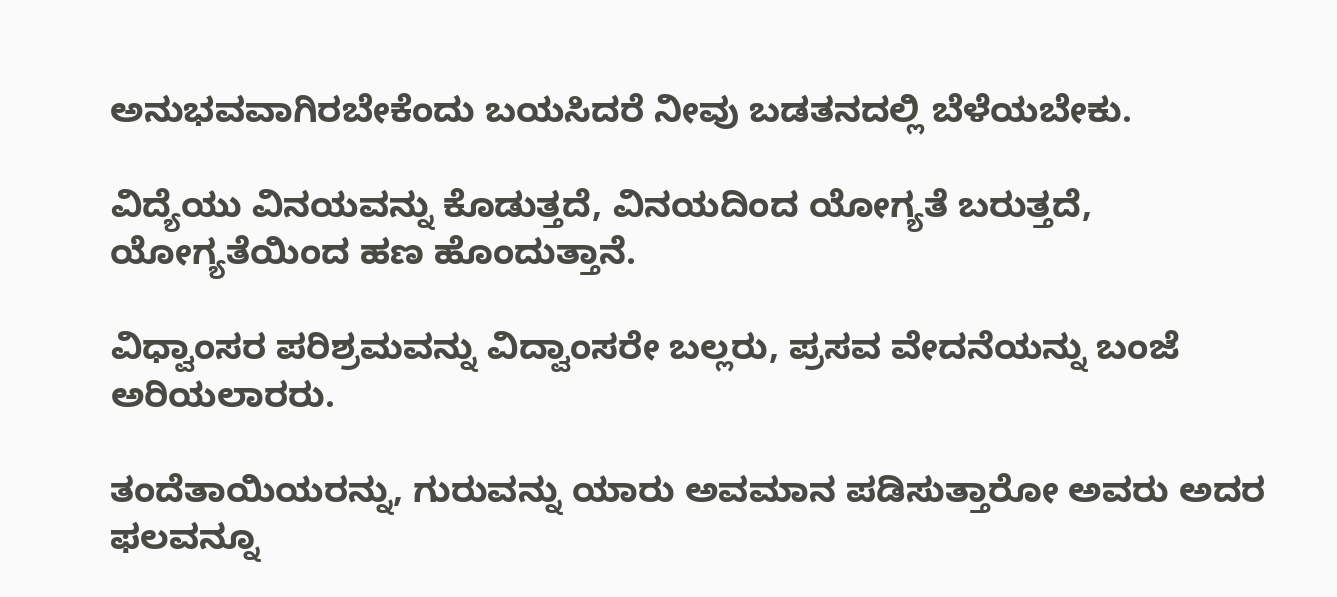ಅನುಭವವಾಗಿರಬೇಕೆಂದು ಬಯಸಿದರೆ ನೀವು ಬಡತನದಲ್ಲಿ ಬೆಳೆಯಬೇಕು.

ವಿದ್ಯೆಯು ವಿನಯವನ್ನು ಕೊಡುತ್ತದೆ, ವಿನಯದಿಂದ ಯೋಗ್ಯತೆ ಬರುತ್ತದೆ, ಯೋಗ್ಯತೆಯಿಂದ ಹಣ ಹೊಂದುತ್ತಾನೆ.

ವಿಧ್ವಾಂಸರ ಪರಿಶ್ರಮವನ್ನು ವಿದ್ವಾಂಸರೇ ಬಲ್ಲರು, ಪ್ರಸವ ವೇದನೆಯನ್ನು ಬಂಜೆ ಅರಿಯಲಾರರು.

ತಂದೆತಾಯಿಯರನ್ನು, ಗುರುವನ್ನು ಯಾರು ಅವಮಾನ ಪಡಿಸುತ್ತಾರೋ ಅವರು ಅದರ ಫಲವನ್ನೂ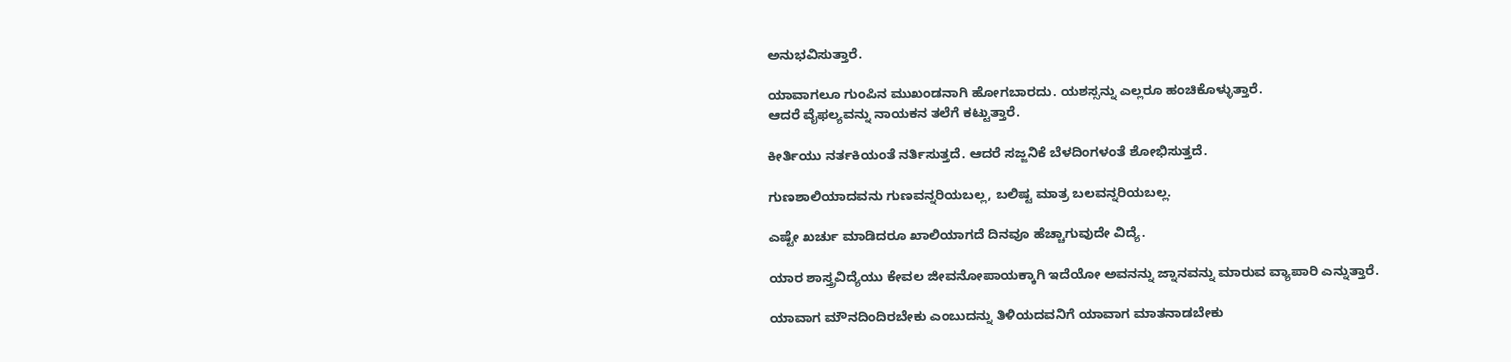ಅನುಭವಿಸುತ್ತಾರೆ.

ಯಾವಾಗಲೂ ಗುಂಪಿನ ಮುಖಂಡನಾಗಿ ಹೋಗಬಾರದು. ಯಶಸ್ಸನ್ನು ಎಲ್ಲರೂ ಹಂಚಿಕೊಳ್ಳುತ್ತಾರೆ.
ಆದರೆ ವೈಫಲ್ಯವನ್ನು ನಾಯಕನ ತಲೆಗೆ ಕಟ್ಟುತ್ತಾರೆ.

ಕೀರ್ತಿಯು ನರ್ತಕಿಯಂತೆ ನರ್ತಿಸುತ್ತದೆ. ಆದರೆ ಸಜ್ಜನಿಕೆ ಬೆಳದಿಂಗಳಂತೆ ಶೋಭಿಸುತ್ತದೆ.

ಗುಣಶಾಲಿಯಾದವನು ಗುಣವನ್ನರಿಯಬಲ್ಲ, ಬಲಿಷ್ಟ ಮಾತ್ರ ಬಲವನ್ನರಿಯಬಲ್ಲ.

ಎಷ್ಟೇ ಖರ್ಚು ಮಾಡಿದರೂ ಖಾಲಿಯಾಗದೆ ದಿನವೂ ಹೆಚ್ಚಾಗುವುದೇ ವಿದ್ಯೆ.

ಯಾರ ಶಾಸ್ತ್ರವಿದ್ಯೆಯು ಕೇವಲ ಜೀವನೋಪಾಯಕ್ಕಾಗಿ ಇದೆಯೋ ಅವನನ್ನು ಜ್ನಾನವನ್ನು ಮಾರುವ ವ್ಯಾಪಾರಿ ಎನ್ನುತ್ತಾರೆ.

ಯಾವಾಗ ಮೌನದಿಂದಿರಬೇಕು ಎಂಬುದನ್ನು ತಿಳಿಯದವನಿಗೆ ಯಾವಾಗ ಮಾತನಾಡಬೇಕು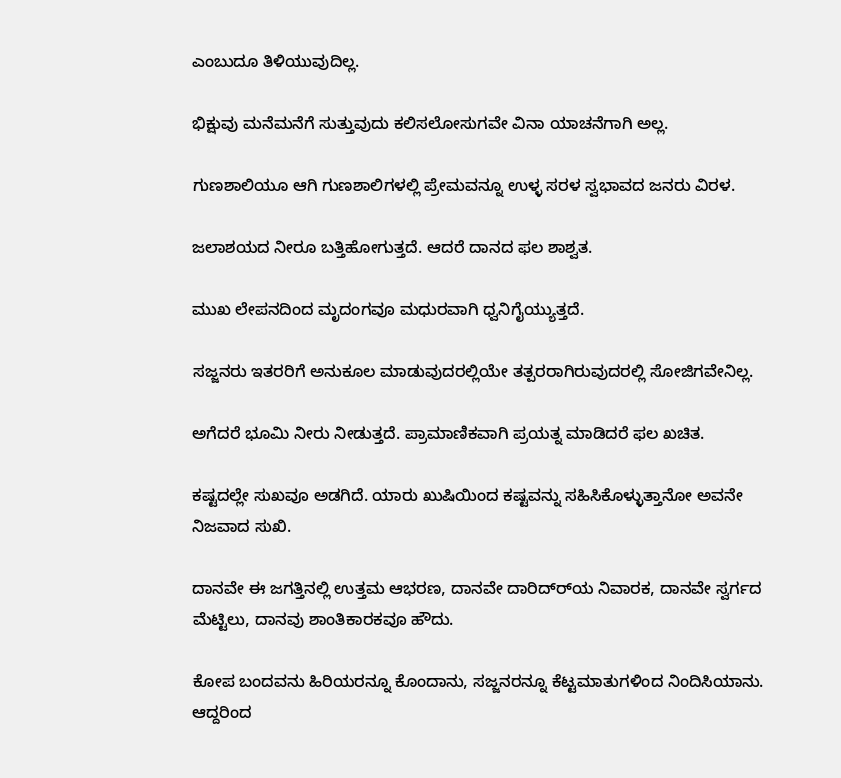ಎಂಬುದೂ ತಿಳಿಯುವುದಿಲ್ಲ.

ಭಿಕ್ಷುವು ಮನೆಮನೆಗೆ ಸುತ್ತುವುದು ಕಲಿಸಲೋಸುಗವೇ ವಿನಾ ಯಾಚನೆಗಾಗಿ ಅಲ್ಲ.

ಗುಣಶಾಲಿಯೂ ಆಗಿ ಗುಣಶಾಲಿಗಳಲ್ಲಿ ಪ್ರೇಮವನ್ನೂ ಉಳ್ಳ ಸರಳ ಸ್ವಭಾವದ ಜನರು ವಿರಳ.

ಜಲಾಶಯದ ನೀರೂ ಬತ್ತಿಹೋಗುತ್ತದೆ. ಆದರೆ ದಾನದ ಫಲ ಶಾಶ್ವತ.

ಮುಖ ಲೇಪನದಿಂದ ಮೃದಂಗವೂ ಮಧುರವಾಗಿ ಧ್ವನಿಗೈಯ್ಯುತ್ತದೆ.

ಸಜ್ಜನರು ಇತರರಿಗೆ ಅನುಕೂಲ ಮಾಡುವುದರಲ್ಲಿಯೇ ತತ್ಪರರಾಗಿರುವುದರಲ್ಲಿ ಸೋಜಿಗವೇನಿಲ್ಲ.

ಅಗೆದರೆ ಭೂಮಿ ನೀರು ನೀಡುತ್ತದೆ. ಪ್ರಾಮಾಣಿಕವಾಗಿ ಪ್ರಯತ್ನ ಮಾಡಿದರೆ ಫಲ ಖಚಿತ.

ಕಷ್ಟದಲ್ಲೇ ಸುಖವೂ ಅಡಗಿದೆ. ಯಾರು ಖುಷಿಯಿಂದ ಕಷ್ಟವನ್ನು ಸಹಿಸಿಕೊಳ್ಳುತ್ತಾನೋ ಅವನೇ ನಿಜವಾದ ಸುಖಿ.

ದಾನವೇ ಈ ಜಗತ್ತಿನಲ್ಲಿ ಉತ್ತಮ ಆಭರಣ, ದಾನವೇ ದಾರಿದ್ರ್‍ಯ ನಿವಾರಕ, ದಾನವೇ ಸ್ವರ್ಗದ ಮೆಟ್ಟಿಲು, ದಾನವು ಶಾಂತಿಕಾರಕವೂ ಹೌದು.

ಕೋಪ ಬಂದವನು ಹಿರಿಯರನ್ನೂ ಕೊಂದಾನು, ಸಜ್ಜನರನ್ನೂ ಕೆಟ್ಟಮಾತುಗಳಿಂದ ನಿಂದಿಸಿಯಾನು. ಆದ್ದರಿಂದ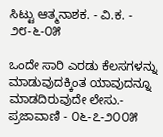ಸಿಟ್ಟು ಆತ್ಮನಾಶಕ. - ವಿ.ಕ. - ೨೮-೬-೦೫

ಒಂದೇ ಸಾರಿ ಎರಡು ಕೆಲಸಗಳನ್ನು ಮಾಡುವುದಕ್ಕಿಂತ ಯಾವುದನ್ನೂ ಮಾಡದಿರುವುದೇ ಲೇಸು.- ಪ್ರಜಾವಾಣಿ - ೦೬-೭-೨೦೦೫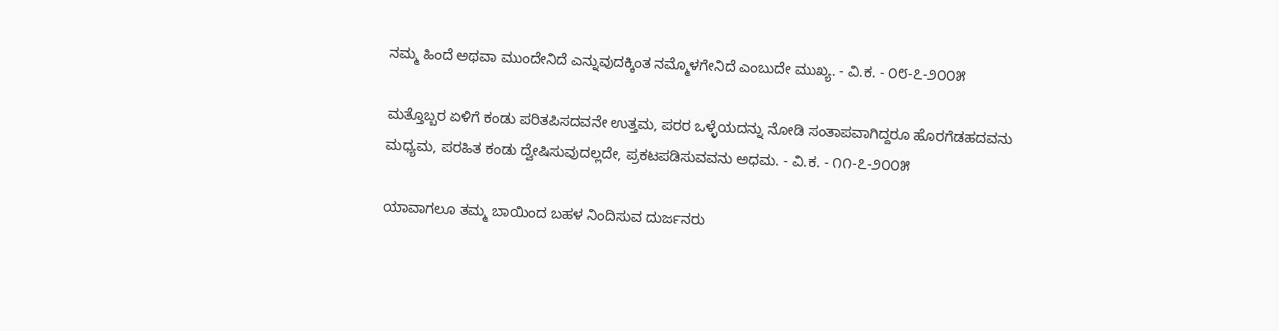ನಮ್ಮ ಹಿಂದೆ ಅಥವಾ ಮುಂದೇನಿದೆ ಎನ್ನುವುದಕ್ಕಿಂತ ನಮ್ಮೊಳಗೇನಿದೆ ಎಂಬುದೇ ಮುಖ್ಯ. - ವಿ.ಕ. - ೦೮-೭-೨೦೦೫

ಮತ್ತೊಬ್ಬರ ಏಳಿಗೆ ಕಂಡು ಪರಿತಪಿಸದವನೇ ಉತ್ತಮ, ಪರರ ಒಳ್ಳೆಯದನ್ನು ನೋಡಿ ಸಂತಾಪವಾಗಿದ್ದರೂ ಹೊರಗೆಡಹದವನು ಮಧ್ಯಮ, ಪರಹಿತ ಕಂಡು ದ್ವೇಷಿಸುವುದಲ್ಲದೇ, ಪ್ರಕಟಪಡಿಸುವವನು ಅಧಮ. - ವಿ.ಕ. - ೧೧-೭-೨೦೦೫

ಯಾವಾಗಲೂ ತಮ್ಮ ಬಾಯಿಂದ ಬಹಳ ನಿಂದಿಸುವ ದುರ್ಜನರು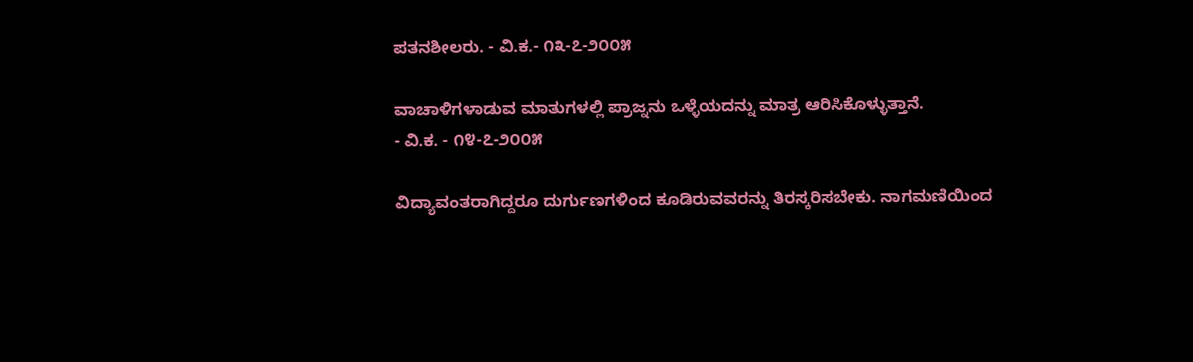ಪತನಶೀಲರು. - ವಿ.ಕ.- ೧೩-೭-೨೦೦೫

ವಾಚಾಳಿಗಳಾಡುವ ಮಾತುಗಳಲ್ಲಿ ಪ್ರಾಜ್ನನು ಒಳ್ಳೆಯದನ್ನು ಮಾತ್ರ ಆರಿಸಿಕೊಳ್ಳುತ್ತಾನೆ.
- ವಿ.ಕ. - ೧೪-೭-೨೦೦೫

ವಿದ್ಯಾವಂತರಾಗಿದ್ದರೂ ದುರ್ಗುಣಗಳಿಂದ ಕೂಡಿರುವವರನ್ನು ತಿರಸ್ಕರಿಸಬೇಕು. ನಾಗಮಣಿಯಿಂದ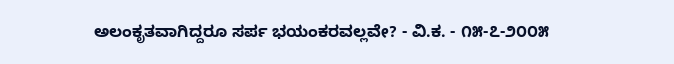ಅಲಂಕೃತವಾಗಿದ್ದರೂ ಸರ್ಪ ಭಯಂಕರವಲ್ಲವೇ? - ವಿ.ಕ. - ೧೫-೭-೨೦೦೫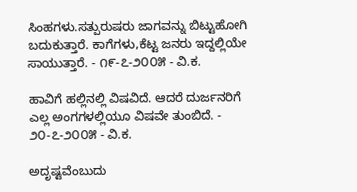ಸಿಂಹಗಳು.ಸತ್ಪುರುಷರು ಜಾಗವನ್ನು ಬಿಟ್ಟುಹೋಗಿ ಬದುಕುತ್ತಾರೆ. ಕಾಗೆಗಳು,ಕೆಟ್ಟ ಜನರು ಇದ್ದಲ್ಲಿಯೇ ಸಾಯುತ್ತಾರೆ. - ೧೯-೭-೨೦೦೫ - ವಿ.ಕ.

ಹಾವಿಗೆ ಹಲ್ಲಿನಲ್ಲಿ ವಿಷವಿದೆ. ಆದರೆ ದುರ್ಜನರಿಗೆ ಎಲ್ಲ ಅಂಗಗಳಲ್ಲಿಯೂ ವಿಷವೇ ತುಂಬಿದೆ. - ೨೦-೭-೨೦೦೫ - ವಿ.ಕ.

ಅದೃಷ್ಟವೆಂಬುದು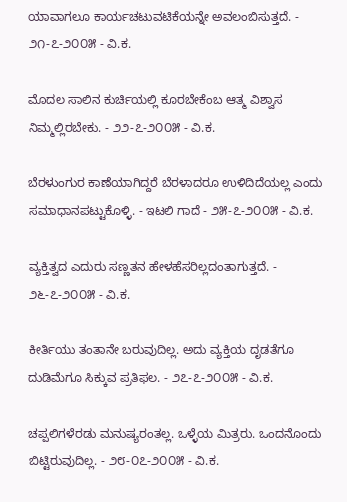ಯಾವಾಗಲೂ ಕಾರ್ಯಚಟುವಟಿಕೆಯನ್ನೇ ಅವಲಂಬಿಸುತ್ತದೆ. - ೨೧-೭-೨೦೦೫ - ವಿ.ಕ.

ಮೊದಲ ಸಾಲಿನ ಕುರ್ಚಿಯಲ್ಲಿ ಕೂರಬೇಕೆಂಬ ಆತ್ಮ ವಿಶ್ವಾಸ ನಿಮ್ಮಲ್ಲಿರಬೇಕು. - ೨೨-೭-೨೦೦೫ - ವಿ.ಕ.

ಬೆರಳುಂಗುರ ಕಾಣೆಯಾಗಿದ್ದರೆ ಬೆರಳಾದರೂ ಉಳಿದಿದೆಯಲ್ಲ ಎಂದು ಸಮಾಧಾನಪಟ್ಟುಕೊಳ್ಳಿ. - ಇಟಲಿ ಗಾದೆ - ೨೫-೭-೨೦೦೫ - ವಿ.ಕ.

ವ್ಯಕ್ತಿತ್ವದ ಎದುರು ಸಣ್ಣತನ ಹೇಳಹೆಸರಿಲ್ಲದಂತಾಗುತ್ತದೆ. - ೨೬-೭-೨೦೦೫ - ವಿ.ಕ.

ಕೀರ್ತಿಯು ತಂತಾನೇ ಬರುವುದಿಲ್ಲ. ಅದು ವ್ಯಕ್ತಿಯ ದೃಡತೆಗೂ ದುಡಿಮೆಗೂ ಸಿಕ್ಕುವ ಪ್ರತಿಫಲ. - ೨೭-೭-೨೦೦೫ - ವಿ.ಕ.

ಚಪ್ಪಲಿಗಳೆರಡು ಮನುಷ್ಯರಂತಲ್ಲ. ಒಳ್ಳೆಯ ಮಿತ್ರರು. ಒಂದನೊಂದು ಬಿಟ್ಟಿರುವುದಿಲ್ಲ. - ೨೮-೦೭-೨೦೦೫ - ವಿ.ಕ.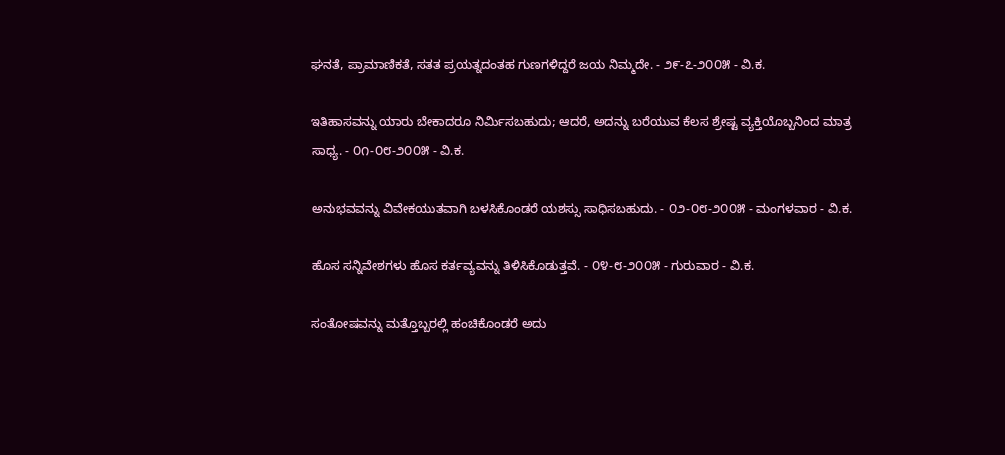ಘನತೆ, ಪ್ರಾಮಾಣಿಕತೆ, ಸತತ ಪ್ರಯತ್ನದಂತಹ ಗುಣಗಳಿದ್ದರೆ ಜಯ ನಿಮ್ಮದೇ. - ೨೯-೭-೨೦೦೫ - ವಿ.ಕ.

ಇತಿಹಾಸವನ್ನು ಯಾರು ಬೇಕಾದರೂ ನಿರ್ಮಿಸಬಹುದು; ಆದರೆ, ಅದನ್ನು ಬರೆಯುವ ಕೆಲಸ ಶ್ರೇಷ್ಟ ವ್ಯಕ್ತಿಯೊಬ್ಬನಿಂದ ಮಾತ್ರ ಸಾಧ್ಯ. - ೦೧-೦೮-೨೦೦೫ - ವಿ.ಕ.

ಅನುಭವವನ್ನು ವಿವೇಕಯುತವಾಗಿ ಬಳಸಿಕೊಂಡರೆ ಯಶಸ್ಸು ಸಾಧಿಸಬಹುದು. - ೦೨-೦೮-೨೦೦೫ - ಮಂಗಳವಾರ - ವಿ.ಕ.

ಹೊಸ ಸನ್ನಿವೇಶಗಳು ಹೊಸ ಕರ್ತವ್ಯವನ್ನು ತಿಳಿಸಿಕೊಡುತ್ತವೆ. - ೦೪-೮-೨೦೦೫ - ಗುರುವಾರ - ವಿ.ಕ.

ಸಂತೋಷವನ್ನು ಮತ್ತೊಬ್ಬರಲ್ಲಿ ಹಂಚಿಕೊಂಡರೆ ಅದು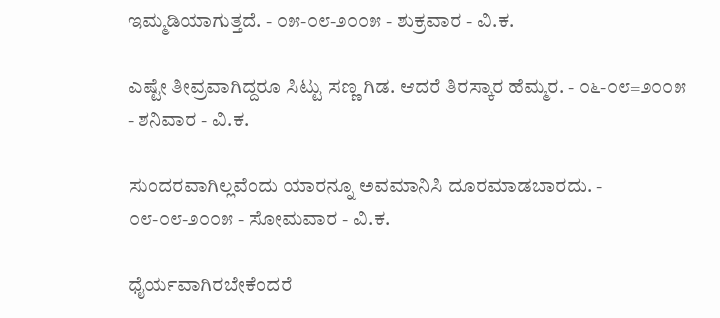ಇಮ್ಮಡಿಯಾಗುತ್ತದೆ. - ೦೫-೦೮-೨೦೦೫ - ಶುಕ್ರವಾರ - ವಿ.ಕ.

ಎಷ್ಟೇ ತೀವ್ರವಾಗಿದ್ದರೂ ಸಿಟ್ಟು ಸಣ್ಣ ಗಿಡ. ಆದರೆ ತಿರಸ್ಕಾರ ಹೆಮ್ಮರ. - ೦೬-೦೮=೨೦೦೫ - ಶನಿವಾರ - ವಿ.ಕ.

ಸುಂದರವಾಗಿಲ್ಲವೆಂದು ಯಾರನ್ನೂ ಅವಮಾನಿಸಿ ದೂರಮಾಡಬಾರದು. - ೦೮-೦೮-೨೦೦೫ - ಸೋಮವಾರ - ವಿ.ಕ.

ಧೈರ್ಯವಾಗಿರಬೇಕೆಂದರೆ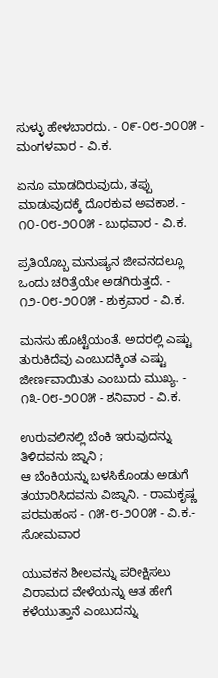ಸುಳ್ಳು ಹೇಳಬಾರದು. - ೦೯-೦೮-೨೦೦೫ - ಮಂಗಳವಾರ - ವಿ.ಕ.

ಏನೂ ಮಾಡದಿರುವುದು, ತಪ್ಪು ಮಾಡುವುದಕ್ಕೆ ದೊರಕುವ ಅವಕಾಶ. - ೧೦-೦೮-೨೦೦೫ - ಬುಧವಾರ - ವಿ.ಕ.

ಪ್ರತಿಯೊಬ್ಬ ಮನುಷ್ಯನ ಜೀವನದಲ್ಲೂ ಒಂದು ಚರಿತ್ರೆಯೇ ಅಡಗಿರುತ್ತದೆ. - ೧೨-೦೮-೨೦೦೫ - ಶುಕ್ರವಾರ - ವಿ.ಕ.

ಮನಸು ಹೊಟ್ಟೆಯಂತೆ. ಅದರಲ್ಲಿ ಎಷ್ಟು ತುರುಕಿದೆವು ಎಂಬುದಕ್ಕಿಂತ ಎಷ್ಟು ಜೀರ್ಣವಾಯಿತು ಎಂಬುದು ಮುಖ್ಯ. - ೧೩-೦೮-೨೦೦೫ - ಶನಿವಾರ - ವಿ.ಕ.

ಉರುವಲಿನಲ್ಲಿ ಬೆಂಕಿ ಇರುವುದನ್ನು ತಿಳಿದವನು ಜ್ನಾನಿ ;
ಆ ಬೆಂಕಿಯನ್ನು ಬಳಸಿಕೊಂಡು ಅಡುಗೆ ತಯಾರಿಸಿದವನು ವಿಜ್ನಾನಿ. - ರಾಮಕೃಷ್ಣ ಪರಮಹಂಸ - ೧೫-೮-೨೦೦೫ - ವಿ.ಕ.- ಸೋಮವಾರ

ಯುವಕನ ಶೀಲವನ್ನು ಪರೀಕ್ಷಿಸಲು ವಿರಾಮದ ವೇಳೆಯನ್ನು ಆತ ಹೇಗೆ ಕಳೆಯುತ್ತಾನೆ ಎಂಬುದನ್ನು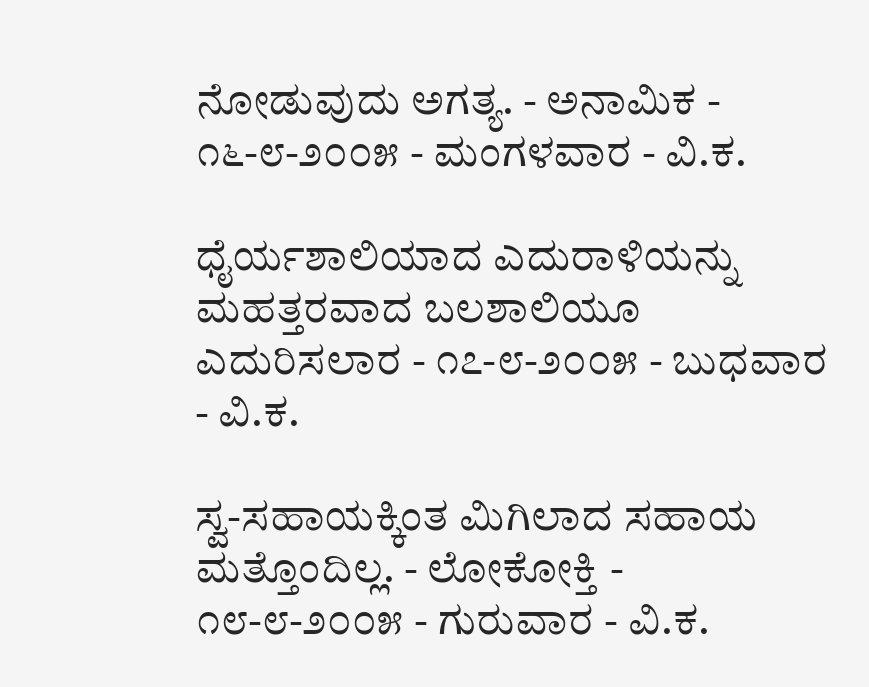ನೋಡುವುದು ಅಗತ್ಯ. - ಅನಾಮಿಕ - ೧೬-೮-೨೦೦೫ - ಮಂಗಳವಾರ - ವಿ.ಕ.

ಧೈರ್ಯಶಾಲಿಯಾದ ಎದುರಾಳಿಯನ್ನು ಮಹತ್ತರವಾದ ಬಲಶಾಲಿಯೂ ಎದುರಿಸಲಾರ - ೧೭-೮-೨೦೦೫ - ಬುಧವಾರ - ವಿ.ಕ.

ಸ್ವ-ಸಹಾಯಕ್ಕಿಂತ ಮಿಗಿಲಾದ ಸಹಾಯ ಮತ್ತೊಂದಿಲ್ಲ. - ಲೋಕೋಕ್ತಿ - ೧೮-೮-೨೦೦೫ - ಗುರುವಾರ - ವಿ.ಕ.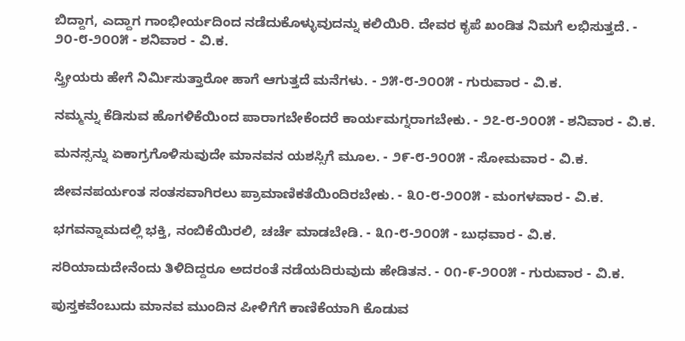ಬಿದ್ದಾಗ, ಎದ್ದಾಗ ಗಾಂಭೀರ್ಯದಿಂದ ನಡೆದುಕೊಳ್ಳುವುದನ್ನು ಕಲಿಯಿರಿ. ದೇವರ ಕೃಪೆ ಖಂಡಿತ ನಿಮಗೆ ಲಭಿಸುತ್ತದೆ. - ೨೦-೮-೨೦೦೫ - ಶನಿವಾರ - ವಿ.ಕ.

ಸ್ತ್ರೀಯರು ಹೇಗೆ ನಿರ್ಮಿಸುತ್ತಾರೋ ಹಾಗೆ ಆಗುತ್ತದೆ ಮನೆಗಳು. - ೨೫-೮-೨೦೦೫ - ಗುರುವಾರ - ವಿ.ಕ.

ನಮ್ಮನ್ನು ಕೆಡಿಸುವ ಹೊಗಳಿಕೆಯಿಂದ ಪಾರಾಗಬೇಕೆಂದರೆ ಕಾರ್ಯಮಗ್ನರಾಗಬೇಕು. - ೨೭-೮-೨೦೦೫ - ಶನಿವಾರ - ವಿ.ಕ.

ಮನಸ್ಸನ್ನು ಏಕಾಗ್ರಗೊಳಿಸುವುದೇ ಮಾನವನ ಯಶಸ್ಸಿಗೆ ಮೂಲ. - ೨೯-೮-೨೦೦೫ - ಸೋಮವಾರ - ವಿ.ಕ.

ಜೀವನಪರ್ಯಂತ ಸಂತಸವಾಗಿರಲು ಪ್ರಾಮಾಣಿಕತೆಯಿಂದಿರಬೇಕು. - ೩೦-೮-೨೦೦೫ - ಮಂಗಳವಾರ - ವಿ.ಕ.

ಭಗವನ್ನಾಮದಲ್ಲಿ ಭಕ್ತಿ, ನಂಬಿಕೆಯಿರಲಿ, ಚರ್ಚೆ ಮಾಡಬೇಡಿ. - ೩೧-೮-೨೦೦೫ - ಬುಧವಾರ - ವಿ.ಕ.

ಸರಿಯಾದುದೇನೆಂದು ತಿಳಿದಿದ್ದರೂ ಅದರಂತೆ ನಡೆಯದಿರುವುದು ಹೇಡಿತನ. - ೦೧-೯-೨೦೦೫ - ಗುರುವಾರ - ವಿ.ಕ.

ಪುಸ್ತಕವೆಂಬುದು ಮಾನವ ಮುಂದಿನ ಪೀಳಿಗೆಗೆ ಕಾಣಿಕೆಯಾಗಿ ಕೊಡುವ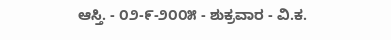ಆಸ್ತಿ. - ೦೨-೯-೨೦೦೫ - ಶುಕ್ರವಾರ - ವಿ.ಕ.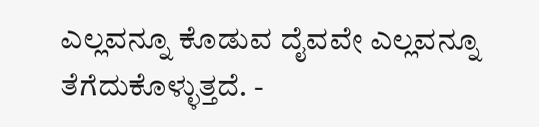ಎಲ್ಲವನ್ನೂ ಕೊಡುವ ದೈವವೇ ಎಲ್ಲವನ್ನೂ ತೆಗೆದುಕೊಳ್ಳುತ್ತದೆ. -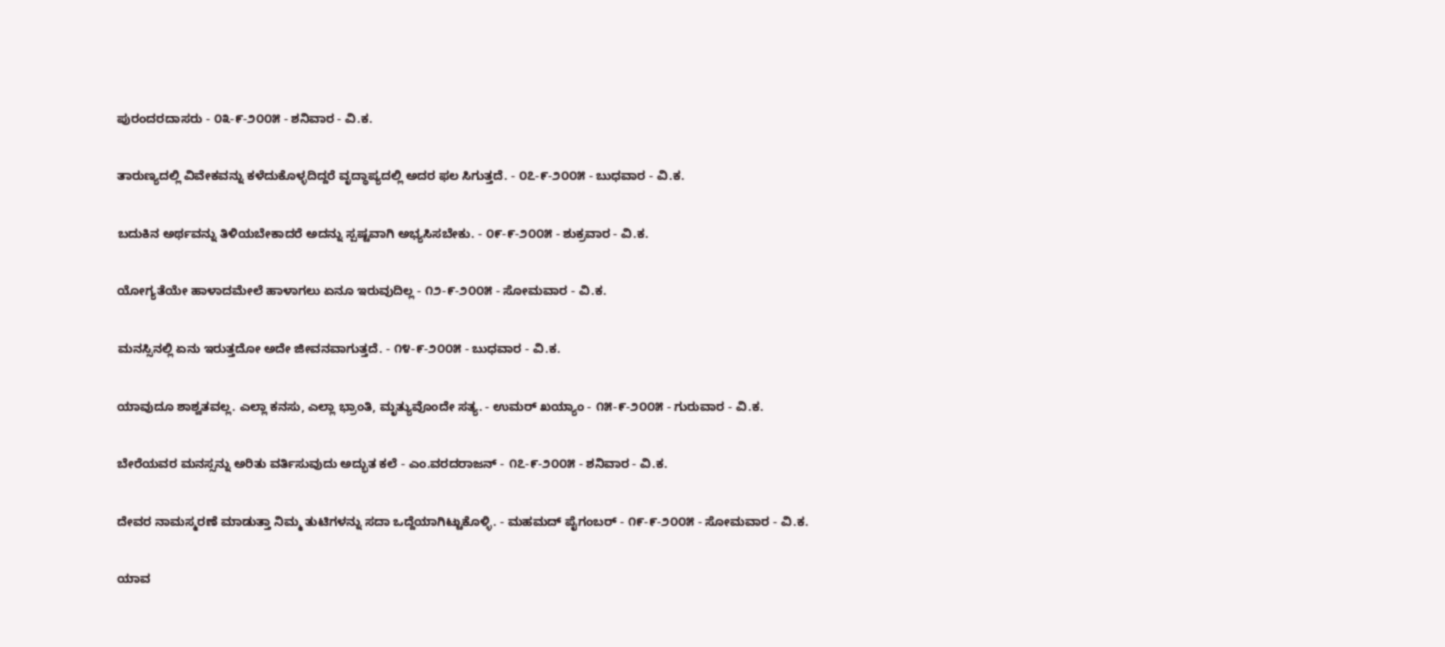ಪುರಂದರದಾಸರು - ೦೩-೯-೨೦೦೫ - ಶನಿವಾರ - ವಿ.ಕ.

ತಾರುಣ್ಯದಲ್ಲಿ ವಿವೇಕವನ್ನು ಕಳೆದುಕೊಳ್ಳದಿದ್ದರೆ ವೃದ್ಧಾಪ್ಯದಲ್ಲಿ ಅದರ ಫಲ ಸಿಗುತ್ತದೆ. - ೦೭-೯-೨೦೦೫ - ಬುಧವಾರ - ವಿ.ಕ.

ಬದುಕಿನ ಅರ್ಥವನ್ನು ತಿಳಿಯಬೇಕಾದರೆ ಅದನ್ನು ಸ್ಪಷ್ಟವಾಗಿ ಅಭ್ಯಸಿಸಬೇಕು. - ೦೯-೯-೨೦೦೫ - ಶುಕ್ರವಾರ - ವಿ.ಕ.

ಯೋಗ್ಯತೆಯೇ ಹಾಳಾದಮೇಲೆ ಹಾಳಾಗಲು ಏನೂ ಇರುವುದಿಲ್ಲ - ೧೨-೯-೨೦೦೫ - ಸೋಮವಾರ - ವಿ.ಕ.

ಮನಸ್ಸಿನಲ್ಲಿ ಏನು ಇರುತ್ತದೋ ಅದೇ ಜೀವನವಾಗುತ್ತದೆ. - ೧೪-೯-೨೦೦೫ - ಬುಧವಾರ - ವಿ.ಕ.

ಯಾವುದೂ ಶಾಶ್ವತವಲ್ಲ. ಎಲ್ಲಾ ಕನಸು, ಎಲ್ಲಾ ಭ್ರಾಂತಿ, ಮೃತ್ಯುವೊಂದೇ ಸತ್ಯ. - ಉಮರ್ ಖಯ್ಯಾಂ - ೧೫-೯-೨೦೦೫ - ಗುರುವಾರ - ವಿ.ಕ.

ಬೇರೆಯವರ ಮನಸ್ಸನ್ನು ಅರಿತು ವರ್ತಿಸುವುದು ಅದ್ಭುತ ಕಲೆ - ಎಂ.ವರದರಾಜನ್ - ೧೭-೯-೨೦೦೫ - ಶನಿವಾರ - ವಿ.ಕ.

ದೇವರ ನಾಮಸ್ಮರಣೆ ಮಾಡುತ್ತಾ ನಿಮ್ಮ ತುಟಿಗಳನ್ನು ಸದಾ ಒದ್ದೆಯಾಗಿಟ್ಟುಕೊಳ್ಳಿ. - ಮಹಮದ್ ಪೈಗಂಬರ್ - ೧೯-೯-೨೦೦೫ - ಸೋಮವಾರ - ವಿ.ಕ.

ಯಾವ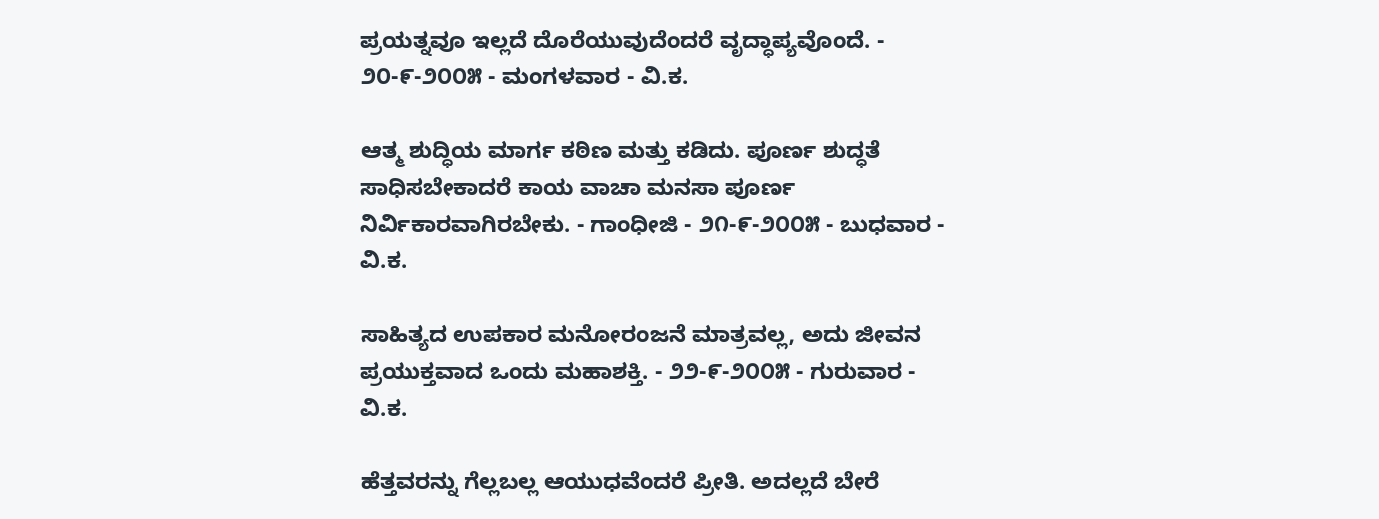ಪ್ರಯತ್ನವೂ ಇಲ್ಲದೆ ದೊರೆಯುವುದೆಂದರೆ ವೃದ್ಧಾಪ್ಯವೊಂದೆ. - ೨೦-೯-೨೦೦೫ - ಮಂಗಳವಾರ - ವಿ.ಕ.

ಆತ್ಮ ಶುದ್ಧಿಯ ಮಾರ್ಗ ಕಠಿಣ ಮತ್ತು ಕಡಿದು. ಪೂರ್ಣ ಶುದ್ಧತೆ ಸಾಧಿಸಬೇಕಾದರೆ ಕಾಯ ವಾಚಾ ಮನಸಾ ಪೂರ್ಣ ನಿರ್ವಿಕಾರವಾಗಿರಬೇಕು. - ಗಾಂಧೀಜಿ - ೨೧-೯-೨೦೦೫ - ಬುಧವಾರ - ವಿ.ಕ.

ಸಾಹಿತ್ಯದ ಉಪಕಾರ ಮನೋರಂಜನೆ ಮಾತ್ರವಲ್ಲ, ಅದು ಜೀವನ ಪ್ರಯುಕ್ತವಾದ ಒಂದು ಮಹಾಶಕ್ತಿ. - ೨೨-೯-೨೦೦೫ - ಗುರುವಾರ - ವಿ.ಕ.

ಹೆತ್ತವರನ್ನು ಗೆಲ್ಲಬಲ್ಲ ಆಯುಧವೆಂದರೆ ಪ್ರೀತಿ. ಅದಲ್ಲದೆ ಬೇರೆ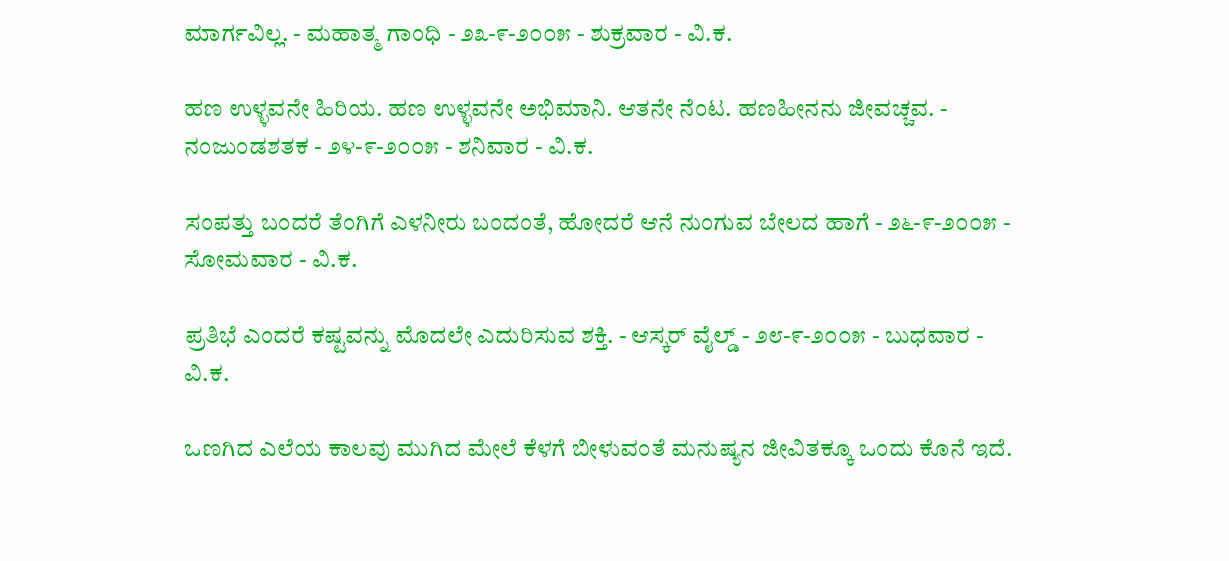ಮಾರ್ಗವಿಲ್ಲ. - ಮಹಾತ್ಮ ಗಾಂಧಿ - ೨೩-೯-೨೦೦೫ - ಶುಕ್ರವಾರ - ವಿ.ಕ.

ಹಣ ಉಳ್ಳವನೇ ಹಿರಿಯ. ಹಣ ಉಳ್ಳವನೇ ಅಭಿಮಾನಿ. ಆತನೇ ನೆಂಟ. ಹಣಹೀನನು ಜೀವಚ್ಚವ. - ನಂಜುಂಡಶತಕ - ೨೪-೯-೨೦೦೫ - ಶನಿವಾರ - ವಿ.ಕ.

ಸಂಪತ್ತು ಬಂದರೆ ತೆಂಗಿಗೆ ಎಳನೀರು ಬಂದಂತೆ, ಹೋದರೆ ಆನೆ ನುಂಗುವ ಬೇಲದ ಹಾಗೆ - ೨೬-೯-೨೦೦೫ - ಸೋಮವಾರ - ವಿ.ಕ.

ಪ್ರತಿಭೆ ಎಂದರೆ ಕಷ್ಟವನ್ನು ಮೊದಲೇ ಎದುರಿಸುವ ಶಕ್ತಿ. - ಆಸ್ಕರ್ ವೈಲ್ಡ್ - ೨೮-೯-೨೦೦೫ - ಬುಧವಾರ - ವಿ.ಕ.

ಒಣಗಿದ ಎಲೆಯ ಕಾಲವು ಮುಗಿದ ಮೇಲೆ ಕೆಳಗೆ ಬೀಳುವಂತೆ ಮನುಷ್ಯನ ಜೀವಿತಕ್ಕೂ ಒಂದು ಕೊನೆ ಇದೆ.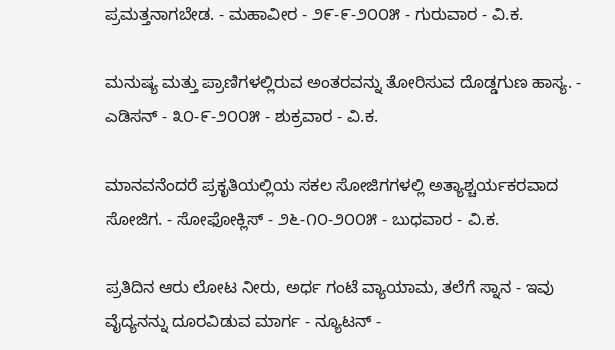ಪ್ರಮತ್ತನಾಗಬೇಡ. - ಮಹಾವೀರ - ೨೯-೯-೨೦೦೫ - ಗುರುವಾರ - ವಿ.ಕ.

ಮನುಷ್ಯ ಮತ್ತು ಪ್ರಾಣಿಗಳಲ್ಲಿರುವ ಅಂತರವನ್ನು ತೋರಿಸುವ ದೊಡ್ಡಗುಣ ಹಾಸ್ಯ. - ಎಡಿಸನ್ - ೩೦-೯-೨೦೦೫ - ಶುಕ್ರವಾರ - ವಿ.ಕ.

ಮಾನವನೆಂದರೆ ಪ್ರಕೃತಿಯಲ್ಲಿಯ ಸಕಲ ಸೋಜಿಗಗಳಲ್ಲಿ ಅತ್ಯಾಶ್ಚರ್ಯಕರವಾದ ಸೋಜಿಗ. - ಸೋಫೋಕ್ಲಿಸ್ - ೨೬-೧೦-೨೦೦೫ - ಬುಧವಾರ - ವಿ.ಕ.

ಪ್ರತಿದಿನ ಆರು ಲೋಟ ನೀರು, ಅರ್ಧ ಗಂಟೆ ವ್ಯಾಯಾಮ, ತಲೆಗೆ ಸ್ನಾನ - ಇವು ವೈದ್ಯನನ್ನು ದೂರವಿಡುವ ಮಾರ್ಗ - ನ್ಯೂಟನ್ -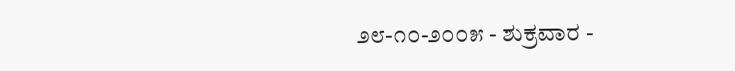೨೮-೧೦-೨೦೦೫ - ಶುಕ್ರವಾರ -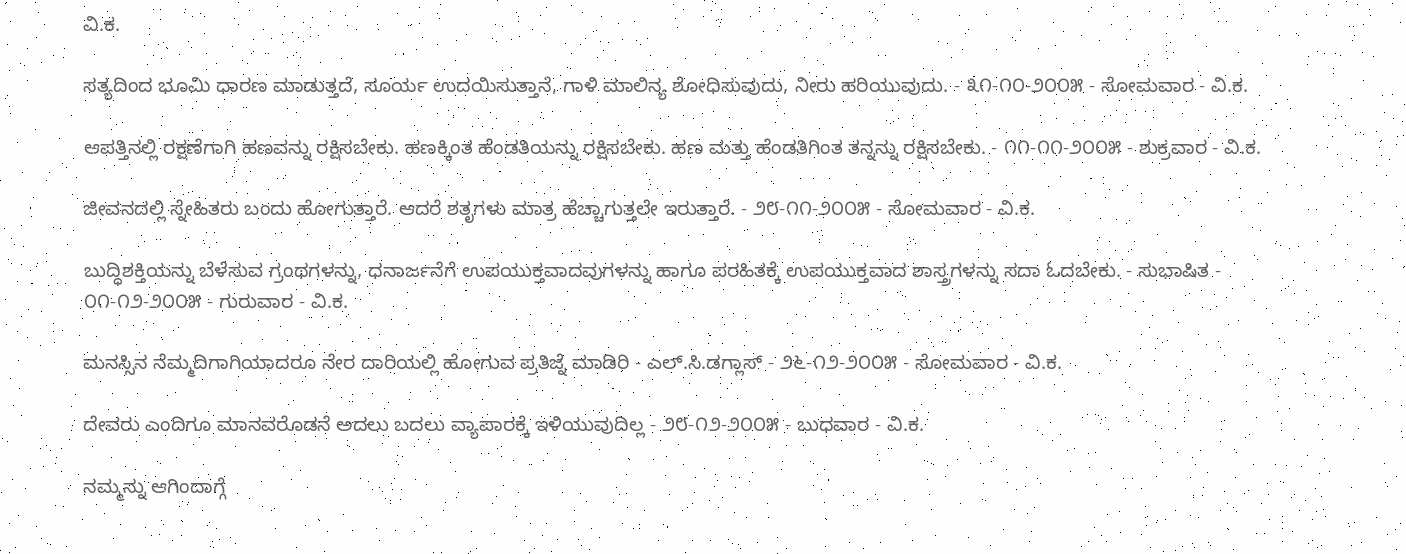ವಿ.ಕ.

ಸತ್ಯದಿಂದ ಭೂಮಿ ಧಾರಣ ಮಾಡುತ್ತದೆ, ಸೂರ್ಯ ಉದಯಿಸುತ್ತಾನೆ, ಗಾಳಿ ಮಾಲಿನ್ಯ ಶೋಧಿಸುವುದು, ನೀರು ಹರಿಯುವುದು. - ೩೧-೧೦-೨೦೦೫ - ಸೋಮವಾರ - ವಿ.ಕ.

ಆಪತ್ತಿನಲ್ಲಿ ರಕ್ಷಣೆಗಾಗಿ ಹಣವನ್ನು ರಕ್ಷಿಸಬೇಕು. ಹಣಕ್ಕಿಂತ ಹೆಂಡತಿಯನ್ನು ರಕ್ಷಿಸಬೇಕು. ಹಣ ಮತ್ತು ಹೆಂಡತಿಗಿಂತ ತನ್ನನ್ನು ರಕ್ಷಿಸಬೇಕು. - ೧೧-೧೧-೨೦೦೫ - ಶುಕ್ರವಾರ - ವಿ.ಕ.

ಜೀವನದಲ್ಲಿ ಸ್ನೇಹಿತರು ಬಂದು ಹೋಗುತ್ತಾರೆ. ಆದರೆ ಶತೃಗಳು ಮಾತ್ರ ಹೆಚ್ಚಾಗುತ್ತಲೇ ಇರುತ್ತಾರೆ. - ೨೮-೧೧-೨೦೦೫ - ಸೋಮವಾರ - ವಿ.ಕ.

ಬುದ್ಧಿಶಕ್ತಿಯನ್ನು ಬೆಳೆಸುವ ಗ್ರಂಥಗಳನ್ನು, ಧನಾರ್ಜನೆಗೆ ಉಪಯುಕ್ತವಾದವುಗಳನ್ನು ಹಾಗೂ ಪರಹಿತಕ್ಕೆ ಉಪಯುಕ್ತವಾದ ಶಾಸ್ತ್ರಗಳನ್ನು ಸದಾ ಓದಬೇಕು. - ಸುಭಾಷಿತ - ೦೧-೧೨-೨೦೦೫ - ಗುರುವಾರ - ವಿ.ಕ.

ಮನಸ್ಸಿನ ನೆಮ್ಮದಿಗಾಗಿಯಾದರೂ ನೇರ ದಾರಿಯಲ್ಲಿ ಹೋಗುವ ಪ್ರತಿಜ್ನೆ ಮಾಡಿರಿ - ಎಲ್.ಸಿ.ಡಗ್ಲಾಸ್ - ೨೬-೧೨-೨೦೦೫ - ಸೋಮವಾರ - ವಿ.ಕ.

ದೇವರು ಎಂದಿಗೂ ಮಾನವರೊಡನೆ ಅದಲು ಬದಲು ವ್ಯಾಪಾರಕ್ಕೆ ಇಳಿಯುವುದಿಲ್ಲ - ೨೮-೧೨-೨೦೦೫ - ಬುಧವಾರ - ವಿ.ಕ.

ನಮ್ಮನ್ನು ಆಗಿಂದಾಗ್ಗೆ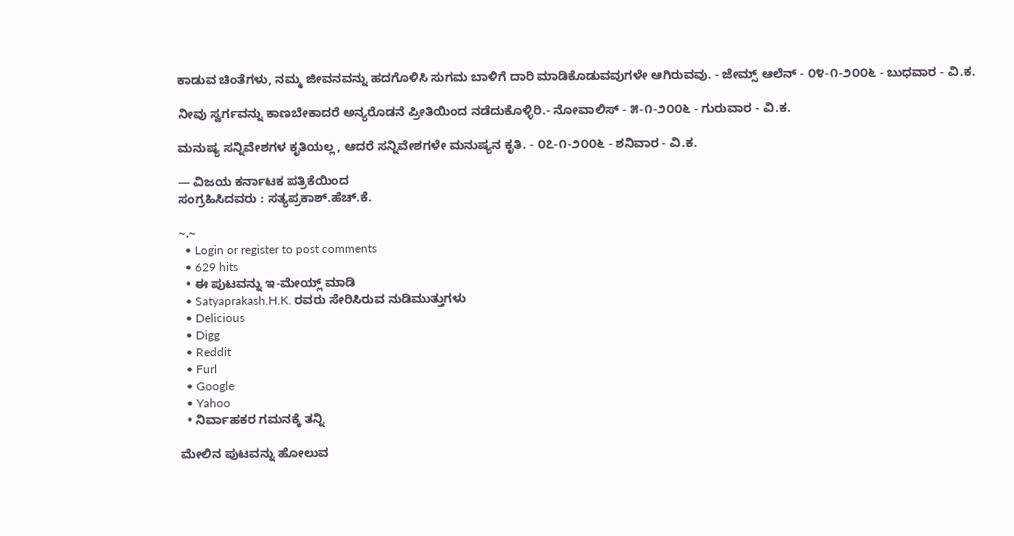ಕಾಡುವ ಚಿಂತೆಗಳು, ನಮ್ಮ ಜೀವನವನ್ನು ಹದಗೊಳಿಸಿ ಸುಗಮ ಬಾಳಿಗೆ ದಾರಿ ಮಾಡಿಕೊಡುವವುಗಳೇ ಆಗಿರುವವು. - ಜೇಮ್ಸ್ ಆಲೆನ್ - ೦೪-೧-೨೦೦೬ - ಬುಧವಾರ - ವಿ.ಕ.

ನೀವು ಸ್ವರ್ಗವನ್ನು ಕಾಣಬೇಕಾದರೆ ಅನ್ಯರೊಡನೆ ಪ್ರೀತಿಯಿಂದ ನಡೆದುಕೊಳ್ಳಿರಿ.- ನೋವಾಲಿಸ್ - ೫-೧-೨೦೦೬ - ಗುರುವಾರ - ವಿ.ಕ.

ಮನುಷ್ಯ ಸನ್ನಿವೇಶಗಳ ಕೃತಿಯಲ್ಲ, ಆದರೆ ಸನ್ನಿವೇಶಗಳೇ ಮನುಷ್ಯನ ಕೃತಿ. - ೦೭-೧-೨೦೦೬ - ಶನಿವಾರ - ವಿ.ಕ.

— ವಿಜಯ ಕರ್ನಾಟಕ ಪತ್ರಿಕೆಯಿಂದ
ಸಂಗ್ರಹಿಸಿದವರು : ಸತ್ಯಪ್ರಕಾಶ್.ಹೆಚ್.ಕೆ.

~.~
  • Login or register to post comments
  • 629 hits
  • ಈ ಪುಟವನ್ನು ಇ-ಮೇಯ್ಲ್ ಮಾಡಿ
  • Satyaprakash.H.K. ರವರು ಸೇರಿಸಿರುವ ನುಡಿಮುತ್ತುಗಳು
  • Delicious
  • Digg
  • Reddit
  • Furl
  • Google
  • Yahoo
  • ನಿರ್ವಾಹಕರ ಗಮನಕ್ಕೆ ತನ್ನಿ

ಮೇಲಿನ ಪುಟವನ್ನು ಹೋಲುವ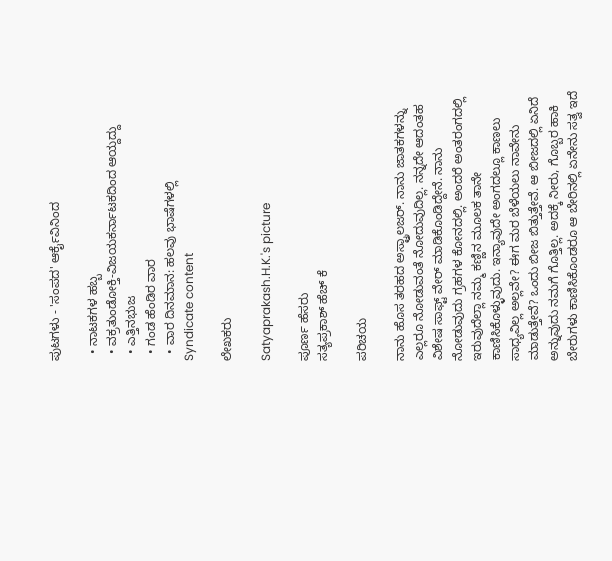ಪುಟಗಳು - 'ಸಂಪದ' ಆರ್ಕೈವಿನಿಂದ

  • ನಾಟಕಗಳ ಹಬ್ಬ
  • ವಕ್ರತುಂಡೋಕ್ತಿ-ವಿಜಯಕರ್ನಾಟಕದಿಂದ ಆಯ್ದದ್ದು
  • ಎತ್ತಿನಭುಜ
  • ಗಂಡ ಹೆಂಡಿರ ವಾರ
  • ವಾರ ದಿನಮಾನ: ಹಲವು ಭಾಷೆಗಳಲ್ಲಿ
Syndicate content

ಲೇಖಕರು

Satyaprakash.H.K.'s picture

ಪೂರ್ಣ ಹೆಸರು
ಸತ್ಯಪ್ರಕಾಶ್ ಹೆಚ್ ಕೆ

ಪರಿಚಯ

ನಾನು ಹೊಸ ತರಹದ ಅಸ್ಟ್ರಾಲಜರ್. ನಾನು ಜಾತಕಗಳನ್ನು ಎಲ್ಲರೂ ನೋಡುವಂತೆ ನೋದುವುದಿಲ್ಲ. ನನ್ನದೇ ಆದಂತಹ ವಿಶೇಷ ಸಾಫ್ಟ್ ವೇರ್ ಮಾಡಿಕೊಂಡಿದ್ದೇನೆ. ನಾನು ನೋಡುವುದು ಗ್ರಹಗಳ ಕೋನದಲ್ಲಿ. ಅಂದರೆ ಅಂತರಂಗದಲ್ಲಿ ಇರುವುದೆಲ್ಲಾ ನಮ್ಮ ಕಣ್ಣಿನ ಮೂಲಕ ತಾನೇ ಕಾಣಿಸಿಕೊಳ್ಳುವುದು. ಇನ್ಯಾವುದೇ ಅಂಗದಲ್ಲೂ ಕಾಣಲು ಸಾಧ್ಯವಿಲ್ಲ ಅಲ್ಲವೇ? ಈಗ ಮರ ಬೆಳೆಯಲು ನಾವೇನು ಮಾಡುತ್ತೇವೆ? ಒಂದು ಬೀಜ ಬಿತ್ತುತ್ತೇವೆ. ಆ ಬೀಜದಲ್ಲಿ ಏನಿದೆ ಅನ್ನುವುದು ನಮಗೆ ಗೊತ್ತಿಲ್ಲ. ಅದಕ್ಕೆ ನೀರು, ಗೊಬ್ಬರ ಹಾಕಿ ಬೇರುಗಳು ಕಾಣಿಸಿಕೊಂಡರೂ ಆ ಬೇರಿನಲ್ಲಿ ಏನೇನು ಸತ್ವ ಇದೆ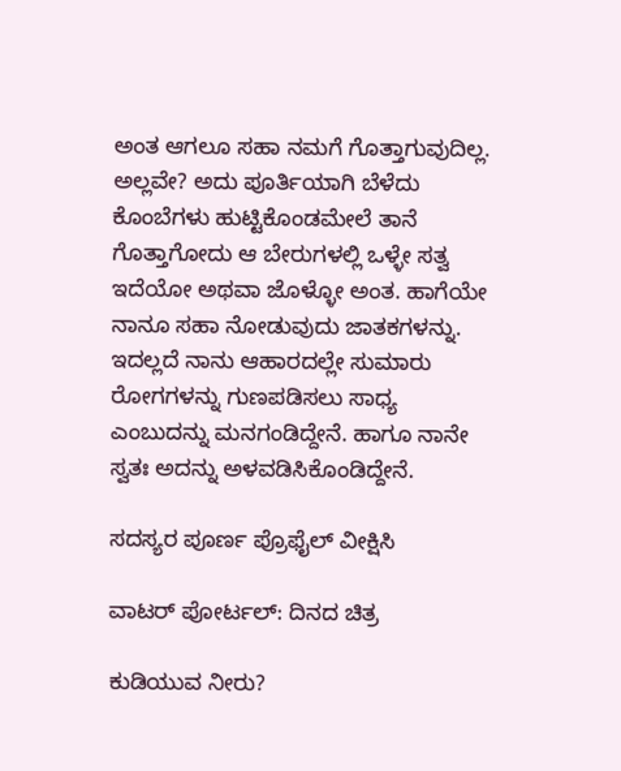ಅಂತ ಆಗಲೂ ಸಹಾ ನಮಗೆ ಗೊತ್ತಾಗುವುದಿಲ್ಲ. ಅಲ್ಲವೇ? ಅದು ಪೂರ್ತಿಯಾಗಿ ಬೆಳೆದು ಕೊಂಬೆಗಳು ಹುಟ್ಟಿಕೊಂಡಮೇಲೆ ತಾನೆ ಗೊತ್ತಾಗೋದು ಆ ಬೇರುಗಳಲ್ಲಿ ಒಳ್ಳೇ ಸತ್ವ ಇದೆಯೋ ಅಥವಾ ಜೊಳ್ಳೋ ಅಂತ. ಹಾಗೆಯೇ ನಾನೂ ಸಹಾ ನೋಡುವುದು ಜಾತಕಗಳನ್ನು.
ಇದಲ್ಲದೆ ನಾನು ಆಹಾರದಲ್ಲೇ ಸುಮಾರು ರೋಗಗಳನ್ನು ಗುಣಪಡಿಸಲು ಸಾಧ್ಯ ಎಂಬುದನ್ನು ಮನಗಂಡಿದ್ದೇನೆ. ಹಾಗೂ ನಾನೇ ಸ್ವತಃ ಅದನ್ನು ಅಳವಡಿಸಿಕೊಂಡಿದ್ದೇನೆ.

ಸದಸ್ಯರ ಪೂರ್ಣ ಪ್ರೊಫೈಲ್ ವೀಕ್ಷಿಸಿ

ವಾಟರ್ ಪೋರ್ಟಲ್: ದಿನದ ಚಿತ್ರ

ಕುಡಿಯುವ ನೀರು?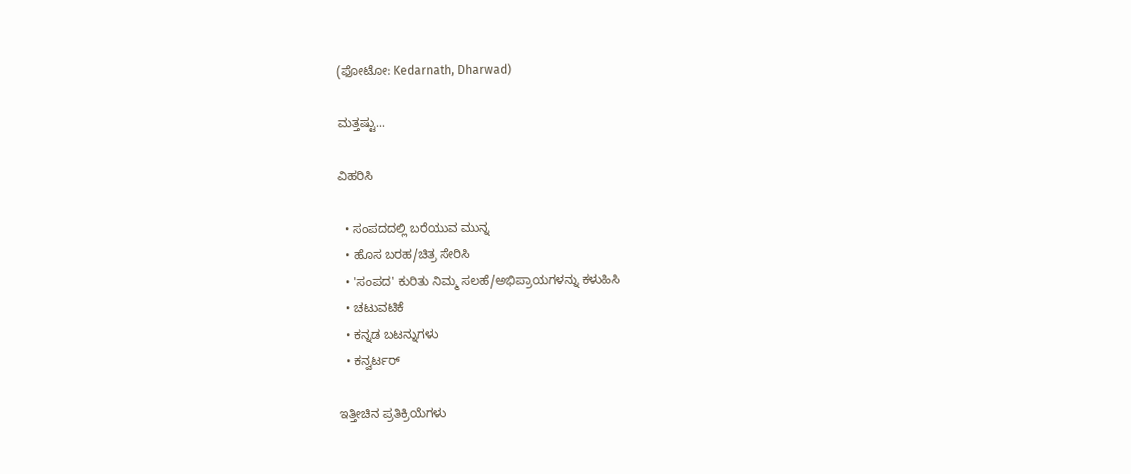(ಫೋಟೋ: Kedarnath, Dharwad)

ಮತ್ತಷ್ಟು...

ವಿಹರಿಸಿ

  • ಸಂಪದದಲ್ಲಿ ಬರೆಯುವ ಮುನ್ನ
  • ಹೊಸ ಬರಹ/ಚಿತ್ರ ಸೇರಿಸಿ
  • 'ಸಂಪದ' ಕುರಿತು ನಿಮ್ಮ ಸಲಹೆ/ಅಭಿಪ್ರಾಯಗಳನ್ನು ಕಳುಹಿಸಿ
  • ಚಟುವಟಿಕೆ
  • ಕನ್ನಡ ಬಟನ್ನುಗಳು
  • ಕನ್ವರ್ಟರ್

ಇತ್ತೀಚಿನ ಪ್ರತಿಕ್ರಿಯೆಗಳು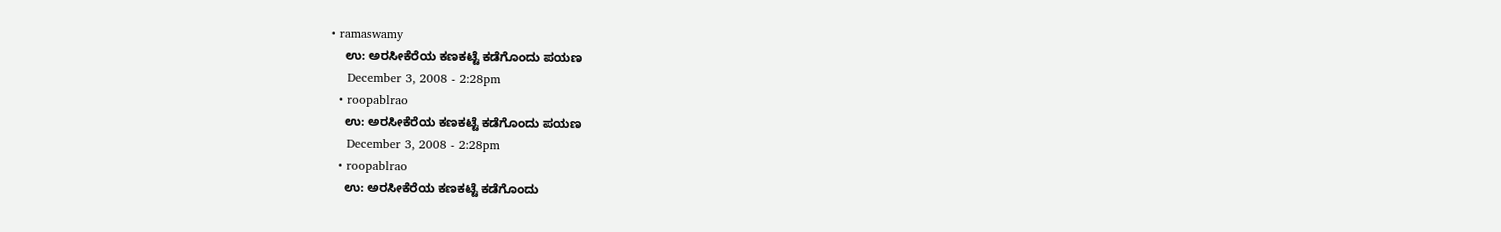• ramaswamy
    ಉ: ಅರಸೀಕೆರೆಯ ಕಣಕಟ್ಟೆ ಕಡೆಗೊಂದು ಪಯಣ
    December 3, 2008 - 2:28pm
  • roopablrao
    ಉ: ಅರಸೀಕೆರೆಯ ಕಣಕಟ್ಟೆ ಕಡೆಗೊಂದು ಪಯಣ
    December 3, 2008 - 2:28pm
  • roopablrao
    ಉ: ಅರಸೀಕೆರೆಯ ಕಣಕಟ್ಟೆ ಕಡೆಗೊಂದು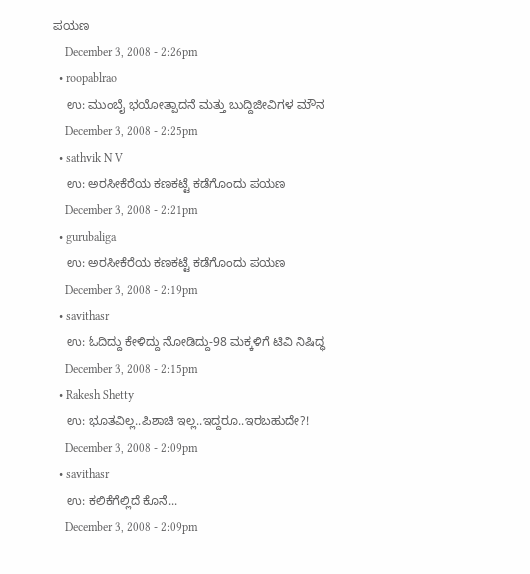ಪಯಣ
    December 3, 2008 - 2:26pm
  • roopablrao
    ಉ: ಮುಂಬೈ ಭಯೋತ್ಪಾದನೆ ಮತ್ತು ಬುದ್ದಿಜೀವಿಗಳ ಮೌನ
    December 3, 2008 - 2:25pm
  • sathvik N V
    ಉ: ಅರಸೀಕೆರೆಯ ಕಣಕಟ್ಟೆ ಕಡೆಗೊಂದು ಪಯಣ
    December 3, 2008 - 2:21pm
  • gurubaliga
    ಉ: ಅರಸೀಕೆರೆಯ ಕಣಕಟ್ಟೆ ಕಡೆಗೊಂದು ಪಯಣ
    December 3, 2008 - 2:19pm
  • savithasr
    ಉ: ಓದಿದ್ದು ಕೇಳಿದ್ದು ನೋಡಿದ್ದು-98 ಮಕ್ಕಳಿಗೆ ಟಿವಿ ನಿಷಿದ್ಧ
    December 3, 2008 - 2:15pm
  • Rakesh Shetty
    ಉ: ಭೂತವಿಲ್ಲ..ಪಿಶಾಚಿ ಇಲ್ಲ..ಇದ್ದರೂ..ಇರಬಹುದೇ?!
    December 3, 2008 - 2:09pm
  • savithasr
    ಉ: ಕಲಿಕೆಗೆಲ್ಲಿದೆ ಕೊನೆ...
    December 3, 2008 - 2:09pm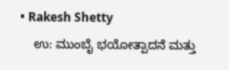• Rakesh Shetty
    ಉ: ಮುಂಬೈ ಭಯೋತ್ಪಾದನೆ ಮತ್ತು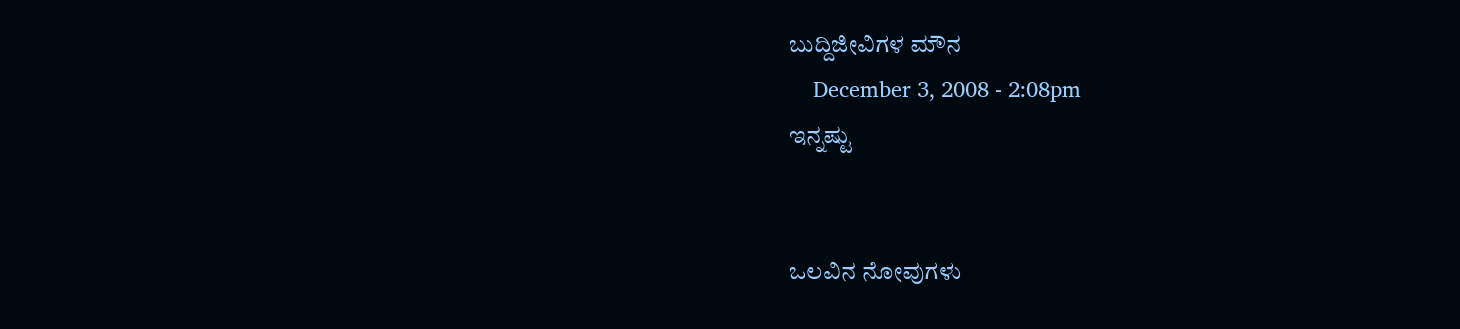ಬುದ್ದಿಜೀವಿಗಳ ಮೌನ
    December 3, 2008 - 2:08pm
ಇನ್ನಷ್ಟು


ಒಲವಿನ ನೋವುಗಳು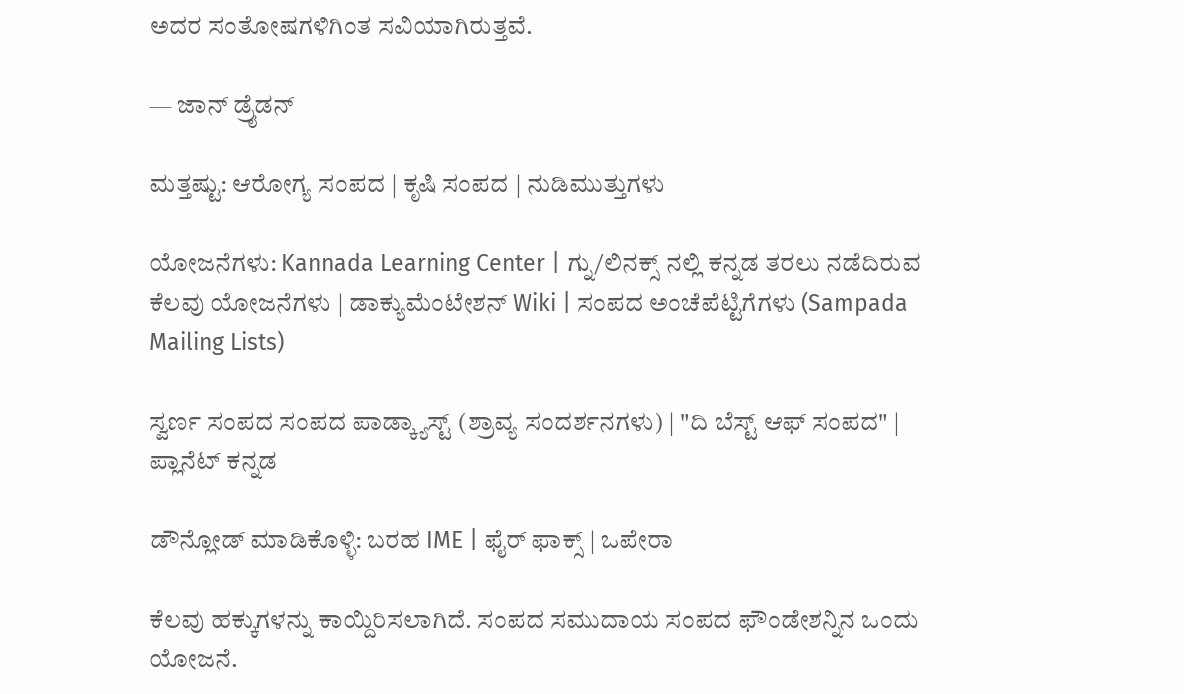ಅದರ ಸಂತೋಷಗಳಿಗಿಂತ ಸವಿಯಾಗಿರುತ್ತವೆ.

— ಜಾನ್ ಡ್ರೈಡನ್

ಮತ್ತಷ್ಟು: ಆರೋಗ್ಯ ಸಂಪದ | ಕೃಷಿ ಸಂಪದ | ನುಡಿಮುತ್ತುಗಳು

ಯೋಜನೆಗಳು: Kannada Learning Center | ಗ್ನು/ಲಿನಕ್ಸ್ ನಲ್ಲಿ ಕನ್ನಡ ತರಲು ನಡೆದಿರುವ ಕೆಲವು ಯೋಜನೆಗಳು | ಡಾಕ್ಯುಮೆಂಟೇಶನ್ Wiki | ಸಂಪದ ಅಂಚೆಪೆಟ್ಟಿಗೆಗಳು (Sampada Mailing Lists)

ಸ್ವರ್ಣ ಸಂಪದ ಸಂಪದ ಪಾಡ್ಕ್ಯಾಸ್ಟ್ (ಶ್ರಾವ್ಯ ಸಂದರ್ಶನಗಳು) | "ದಿ ಬೆಸ್ಟ್ ಆಫ್ ಸಂಪದ" | ಪ್ಲಾನೆಟ್ ಕನ್ನಡ

ಡೌನ್ಲೋಡ್ ಮಾಡಿಕೊಳ್ಳಿ: ಬರಹ IME | ಫೈರ್ ಫಾಕ್ಸ್ | ಒಪೇರಾ

ಕೆಲವು ಹಕ್ಕುಗಳನ್ನು ಕಾಯ್ದಿರಿಸಲಾಗಿದೆ. ಸಂಪದ ಸಮುದಾಯ ಸಂಪದ ಫೌಂಡೇಶನ್ನಿನ ಒಂದು ಯೋಜನೆ.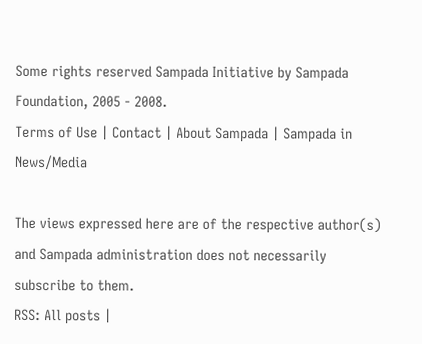Some rights reserved Sampada Initiative by Sampada Foundation, 2005 - 2008.
Terms of Use | Contact | About Sampada | Sampada in News/Media

The views expressed here are of the respective author(s) and Sampada administration does not necessarily subscribe to them.
RSS: All posts |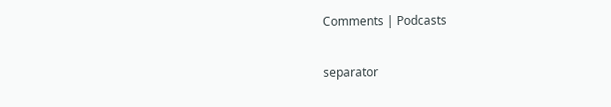Comments | Podcasts

separator